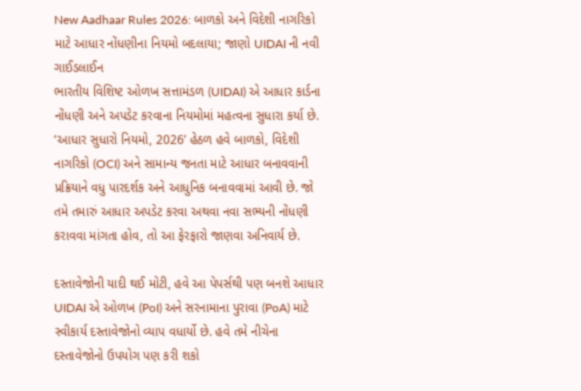New Aadhaar Rules 2026: બાળકો અને વિદેશી નાગરિકો માટે આધાર નોંધણીના નિયમો બદલાયા; જાણો UIDAI ની નવી ગાઈડલાઈન
ભારતીય વિશિષ્ટ ઓળખ સત્તામંડળ (UIDAI) એ આધાર કાર્ડના નોંધણી અને અપડેટ કરવાના નિયમોમાં મહત્વના સુધારા કર્યા છે. ‘આધાર સુધારો નિયમો, 2026’ હેઠળ હવે બાળકો, વિદેશી નાગરિકો (OCI) અને સામાન્ય જનતા માટે આધાર બનાવવાની પ્રક્રિયાને વધુ પારદર્શક અને આધુનિક બનાવવામાં આવી છે. જો તમે તમારું આધાર અપડેટ કરવા અથવા નવા સભ્યની નોંધણી કરાવવા માંગતા હોવ, તો આ ફેરફારો જાણવા અનિવાર્ય છે.

દસ્તાવેજોની યાદી થઈ મોટી, હવે આ પેપર્સથી પણ બનશે આધાર UIDAI એ ઓળખ (PoI) અને સરનામાના પુરાવા (PoA) માટે સ્વીકાર્ય દસ્તાવેજોનો વ્યાપ વધાર્યો છે. હવે તમે નીચેના દસ્તાવેજોનો ઉપયોગ પણ કરી શકો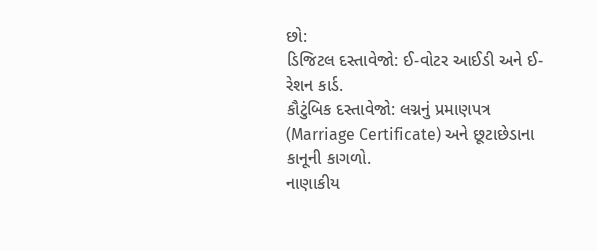છો:
ડિજિટલ દસ્તાવેજો: ઈ-વોટર આઈડી અને ઈ-રેશન કાર્ડ.
કૌટુંબિક દસ્તાવેજો: લગ્નનું પ્રમાણપત્ર (Marriage Certificate) અને છૂટાછેડાના કાનૂની કાગળો.
નાણાકીય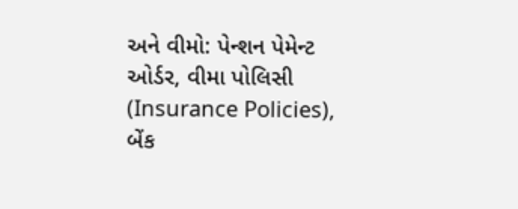અને વીમો: પેન્શન પેમેન્ટ ઓર્ડર, વીમા પોલિસી (Insurance Policies), બેંક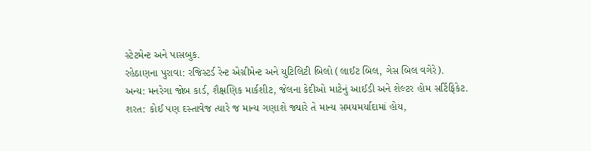સ્ટેટમેન્ટ અને પાસબુક.
રહેઠાણના પુરાવા: રજિસ્ટર્ડ રેન્ટ એગ્રીમેન્ટ અને યુટિલિટી બિલો (લાઈટ બિલ, ગેસ બિલ વગેરે).
અન્ય: મનરેગા જોબ કાર્ડ, શૈક્ષણિક માર્કશીટ, જેલના કેદીઓ માટેનું આઈડી અને શેલ્ટર હોમ સર્ટિફિકેટ.
શરત: કોઈ પણ દસ્તાવેજ ત્યારે જ માન્ય ગણાશે જ્યારે તે માન્ય સમયમર્યાદામાં હોય,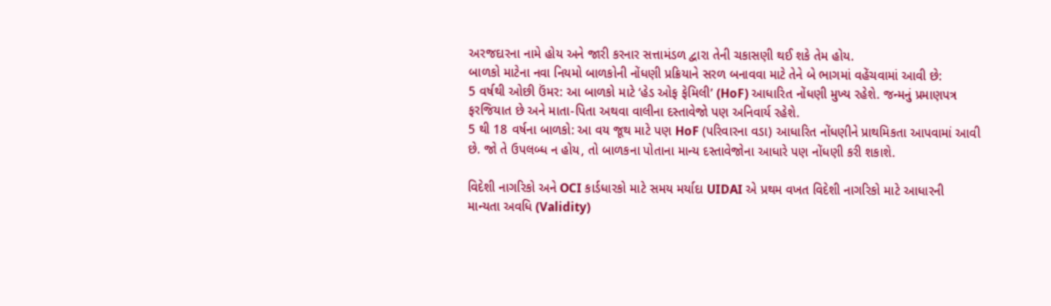અરજદારના નામે હોય અને જારી કરનાર સત્તામંડળ દ્વારા તેની ચકાસણી થઈ શકે તેમ હોય.
બાળકો માટેના નવા નિયમો બાળકોની નોંધણી પ્રક્રિયાને સરળ બનાવવા માટે તેને બે ભાગમાં વહેંચવામાં આવી છે:
5 વર્ષથી ઓછી ઉંમર: આ બાળકો માટે ‘હેડ ઓફ ફેમિલી’ (HoF) આધારિત નોંધણી મુખ્ય રહેશે. જન્મનું પ્રમાણપત્ર ફરજિયાત છે અને માતા-પિતા અથવા વાલીના દસ્તાવેજો પણ અનિવાર્ય રહેશે.
5 થી 18 વર્ષના બાળકો: આ વય જૂથ માટે પણ HoF (પરિવારના વડા) આધારિત નોંધણીને પ્રાથમિકતા આપવામાં આવી છે. જો તે ઉપલબ્ધ ન હોય, તો બાળકના પોતાના માન્ય દસ્તાવેજોના આધારે પણ નોંધણી કરી શકાશે.

વિદેશી નાગરિકો અને OCI કાર્ડધારકો માટે સમય મર્યાદા UIDAI એ પ્રથમ વખત વિદેશી નાગરિકો માટે આધારની માન્યતા અવધિ (Validity)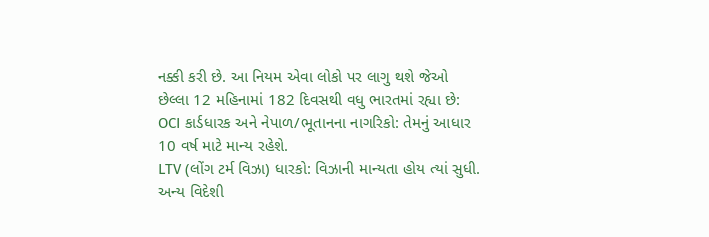નક્કી કરી છે. આ નિયમ એવા લોકો પર લાગુ થશે જેઓ છેલ્લા 12 મહિનામાં 182 દિવસથી વધુ ભારતમાં રહ્યા છે:
OCI કાર્ડધારક અને નેપાળ/ભૂતાનના નાગરિકો: તેમનું આધાર 10 વર્ષ માટે માન્ય રહેશે.
LTV (લોંગ ટર્મ વિઝા) ધારકો: વિઝાની માન્યતા હોય ત્યાં સુધી.
અન્ય વિદેશી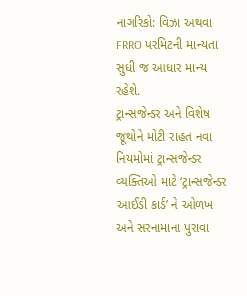નાગરિકો: વિઝા અથવા FRRO પરમિટની માન્યતા સુધી જ આધાર માન્ય રહેશે.
ટ્રાન્સજેન્ડર અને વિશેષ જૂથોને મોટી રાહત નવા નિયમોમાં ટ્રાન્સજેન્ડર વ્યક્તિઓ માટે ‘ટ્રાન્સજેન્ડર આઈડી કાર્ડ’ ને ઓળખ અને સરનામાના પુરાવા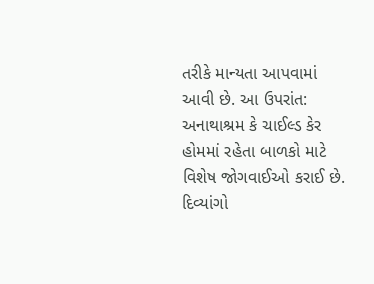તરીકે માન્યતા આપવામાં આવી છે. આ ઉપરાંત:
અનાથાશ્રમ કે ચાઈલ્ડ કેર હોમમાં રહેતા બાળકો માટે વિશેષ જોગવાઈઓ કરાઈ છે.
દિવ્યાંગો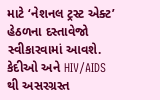માટે ‘નેશનલ ટ્રસ્ટ એક્ટ’ હેઠળના દસ્તાવેજો સ્વીકારવામાં આવશે.
કેદીઓ અને HIV/AIDS થી અસરગ્રસ્ત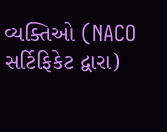વ્યક્તિઓ (NACO સર્ટિફિકેટ દ્વારા)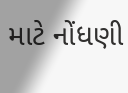માટે નોંધણી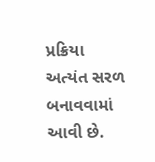પ્રક્રિયા અત્યંત સરળ બનાવવામાં આવી છે.